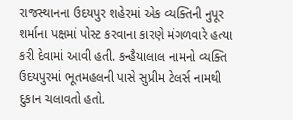રાજસ્થાનના ઉદયપુર શહેરમાં એક વ્યક્તિની નુપૂર શર્માના પક્ષમાં પોસ્ટ કરવાના કારણે મંગળવારે હત્યા કરી દેવામાં આવી હતી. કન્હૈયાલાલ નામનો વ્યક્તિ ઉદયપુરમાં ભૂતમહલની પાસે સુપ્રીમ ટેલર્સ નામથી દુકાન ચલાવતો હતો.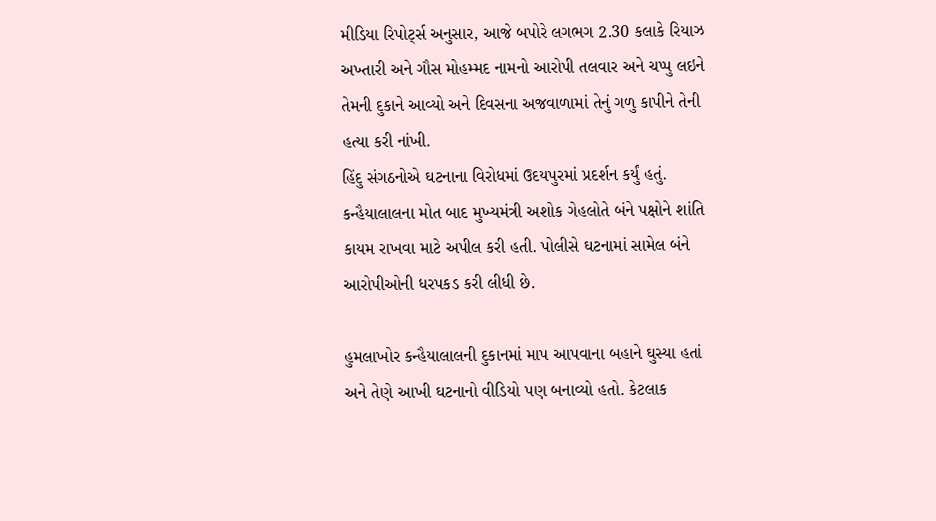મીડિયા રિપોર્ટ્સ અનુસાર, આજે બપોરે લગભગ 2.30 કલાકે રિયાઝ અખ્તારી અને ગૌસ મોહમ્મદ નામનો આરોપી તલવાર અને ચપ્પુ લઇને તેમની દુકાને આવ્યો અને દિવસના અજવાળામાં તેનું ગળુ કાપીને તેની હત્યા કરી નાંખી.
હિંદુ સંગઠનોએ ઘટનાના વિરોધમાં ઉદયપુરમાં પ્રદર્શન કર્યું હતું. કન્હૈયાલાલના મોત બાદ મુખ્યમંત્રી અશોક ગેહલોતે બંને પક્ષોને શાંતિ કાયમ રાખવા માટે અપીલ કરી હતી. પોલીસે ઘટનામાં સામેલ બંને આરોપીઓની ધરપકડ કરી લીધી છે.

હુમલાખોર કન્હૈયાલાલની દુકાનમાં માપ આપવાના બહાને ઘુસ્યા હતાં અને તેણે આખી ઘટનાનો વીડિયો પણ બનાવ્યો હતો. કેટલાક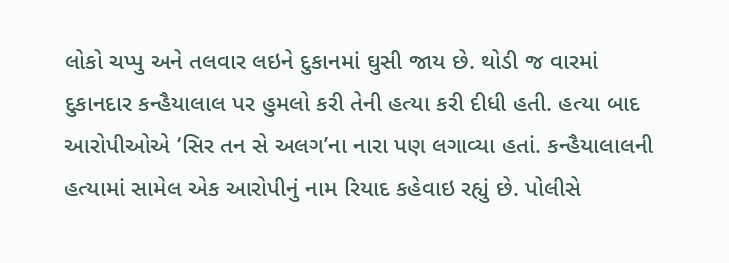લોકો ચપ્પુ અને તલવાર લઇને દુકાનમાં ઘુસી જાય છે. થોડી જ વારમાં દુકાનદાર કન્હૈયાલાલ પર હુમલો કરી તેની હત્યા કરી દીધી હતી. હત્યા બાદ આરોપીઓએ ‘સિર તન સે અલગ’ના નારા પણ લગાવ્યા હતાં. કન્હૈયાલાલની હત્યામાં સામેલ એક આરોપીનું નામ રિયાદ કહેવાઇ રહ્યું છે. પોલીસે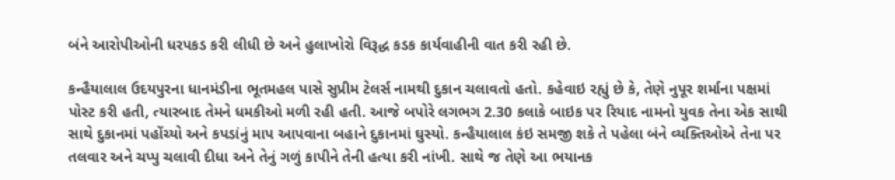બંને આરોપીઓની ધરપકડ કરી લીધી છે અને હુલાખોરો વિરૂદ્ધ કડક કાર્યવાહીની વાત કરી રહી છે.

કન્હૈયાલાલ ઉદયપુરના ધાનમંડીના ભૂતમહલ પાસે સુપ્રીમ ટેલર્સ નામથી દુકાન ચલાવતો હતો. કહેવાઇ રહ્યું છે કે, તેણે નુપૂર શર્માના પક્ષમાં પોસ્ટ કરી હતી, ત્યારબાદ તેમને ધમકીઓ મળી રહી હતી. આજે બપોરે લગભગ 2.30 કલાકે બાઇક પર રિયાદ નામનો યુવક તેના એક સાથી સાથે દુકાનમાં પહોંચ્યો અને કપડાંનું માપ આપવાના બહાને દુકાનમાં ઘુસ્યો. કન્હૈયાલાલ કંઇ સમજી શકે તે પહેલા બંને વ્યક્તિઓએ તેના પર તલવાર અને ચપ્પુ ચલાવી દીધા અને તેનું ગળું કાપીને તેની હત્યા કરી નાંખી. સાથે જ તેણે આ ભયાનક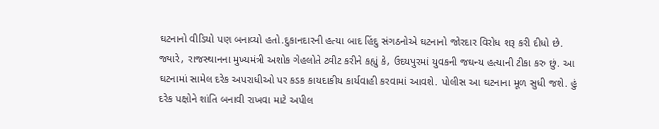ઘટનાનો વીડિયો પણ બનાવ્યો હતો.દુકાનદારની હત્યા બાદ હિંદુ સંગઠનોએ ઘટનાનો જોરદાર વિરોધ શરૂ કરી દીધો છે. જ્યારે, રાજસ્થાનના મુખ્યમંત્રી અશોક ગેહલોતે ટ્વીટ કરીને કહ્યું કે, ઉદયપુરમાં યુવકની જઘન્ય હત્યાની ટીકા કરુ છું. આ ઘટનામાં સામેલ દરેક અપરાધીઓ પર કડક કાયદાકીય કાર્યવાહી કરવામાં આવશે. પોલીસ આ ઘટનાના મૂળ સુધી જશે. હું દરેક પક્ષોને શાંતિ બનાવી રાખવા માટે અપીલ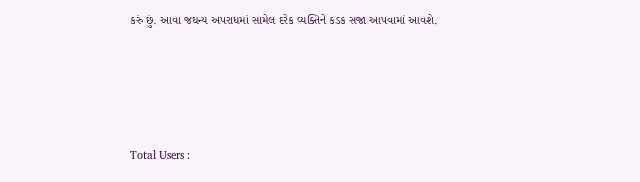કરું છું. આવા જઘન્ય અપરાધમાં સામેલ દરેક વ્યક્તિને કડક સજા આપવામાં આવશે.





Total Users :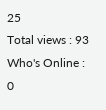25
Total views : 93
Who's Online : 0